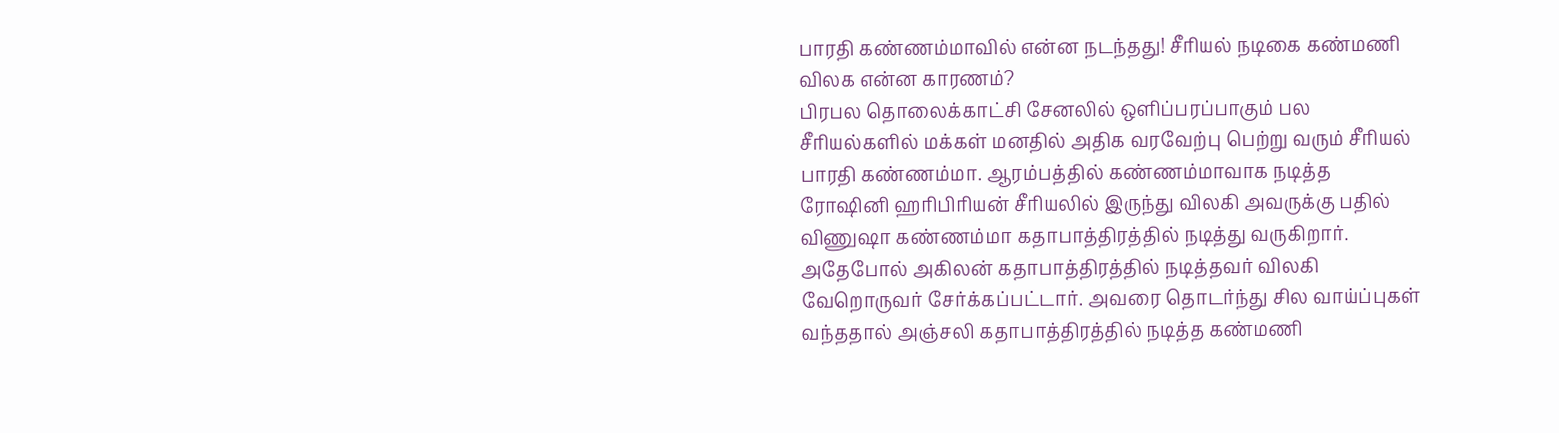பாரதி கண்ணம்மாவில் என்ன நடந்தது! சீரியல் நடிகை கண்மணி விலக என்ன காரணம்?
பிரபல தொலைக்காட்சி சேனலில் ஒளிப்பரப்பாகும் பல சீரியல்களில் மக்கள் மனதில் அதிக வரவேற்பு பெற்று வரும் சீரியல் பாரதி கண்ணம்மா. ஆரம்பத்தில் கண்ணம்மாவாக நடித்த ரோஷினி ஹரிபிரியன் சீரியலில் இருந்து விலகி அவருக்கு பதில் விணுஷா கண்ணம்மா கதாபாத்திரத்தில் நடித்து வருகிறார்.
அதேபோல் அகிலன் கதாபாத்திரத்தில் நடித்தவர் விலகி வேறொருவர் சேர்க்கப்பட்டார். அவரை தொடர்ந்து சில வாய்ப்புகள் வந்ததால் அஞ்சலி கதாபாத்திரத்தில் நடித்த கண்மணி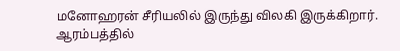மனோஹரன் சீரியலில் இருந்து விலகி இருக்கிறார்.
ஆரம்பத்தில்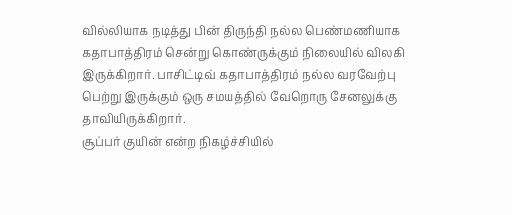வில்லியாக நடித்து பின் திருந்தி நல்ல பெண்மணியாக கதாபாத்திரம் சென்று கொண்ருக்கும் நிலையில் விலகி இருக்கிறார். பாசிட்டிவ் கதாபாத்திரம் நல்ல வரவேற்பு பெற்று இருக்கும் ஒரு சமயத்தில் வேறொரு சேனலுக்கு தாவியிருக்கிறார்.
சூப்பர் குயின் என்ற நிகழ்ச்சியில்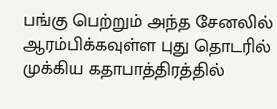பங்கு பெற்றும் அந்த சேனலில் ஆரம்பிக்கவுள்ள புது தொடரில் முக்கிய கதாபாத்திரத்தில்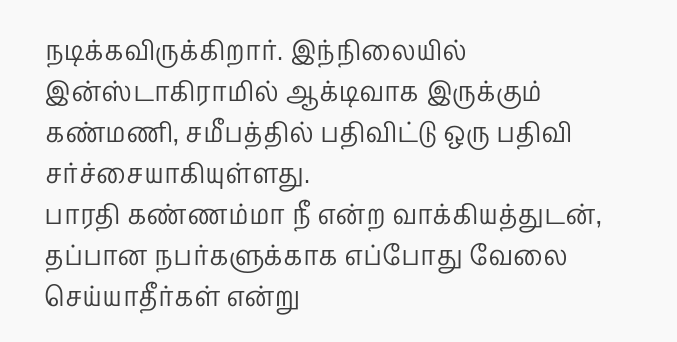நடிக்கவிருக்கிறார். இந்நிலையில் இன்ஸ்டாகிராமில் ஆக்டிவாக இருக்கும் கண்மணி, சமீபத்தில் பதிவிட்டு ஒரு பதிவி சர்ச்சையாகியுள்ளது.
பாரதி கண்ணம்மா நீ என்ற வாக்கியத்துடன், தப்பான நபர்களுக்காக எப்போது வேலை செய்யாதீர்கள் என்று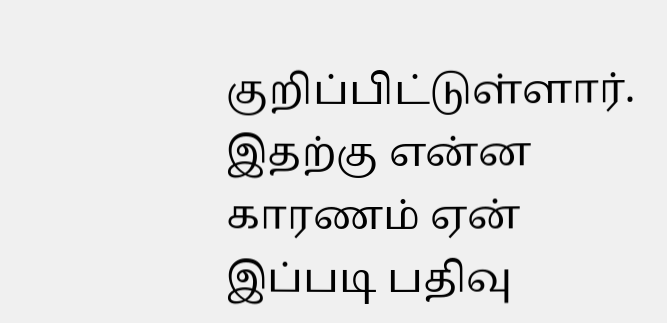குறிப்பிட்டுள்ளார். இதற்கு என்ன காரணம் ஏன் இப்படி பதிவு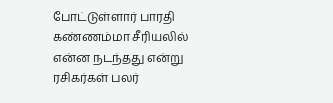போட்டுள்ளார் பாரதி கண்ணம்மா சீரியலில் என்ன நடந்தது என்று ரசிகர்கள் பலர்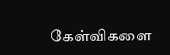கேள்விகளை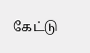கேட்டு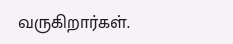வருகிறார்கள்.